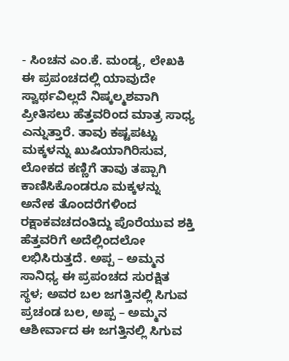- ಸಿಂಚನ ಎಂ.ಕೆ. ಮಂಡ್ಯ, ಲೇಖಕಿ
ಈ ಪ್ರಪಂಚದಲ್ಲಿ ಯಾವುದೇ ಸ್ವಾರ್ಥವಿಲ್ಲದೆ ನಿಷ್ಕಲ್ಮಶವಾಗಿ ಪ್ರೀತಿಸಲು ಹೆತ್ತವರಿಂದ ಮಾತ್ರ ಸಾಧ್ಯ ಎನ್ನುತ್ತಾರೆ. ತಾವು ಕಷ್ಟಪಟ್ಟು ಮಕ್ಕಳನ್ನು ಖುಷಿಯಾಗಿರಿಸುವ, ಲೋಕದ ಕಣ್ಣಿಗೆ ತಾವು ತಪ್ಪಾಗಿ ಕಾಣಿಸಿಕೊಂಡರೂ ಮಕ್ಕಳನ್ನು ಅನೇಕ ತೊಂದರೆಗಳಿಂದ ರಕ್ಷಾಕವಚದಂತಿದ್ದು ಪೊರೆಯುವ ಶಕ್ತಿ ಹೆತ್ತವರಿಗೆ ಅದೆಲ್ಲಿಂದಲೋ ಲಭಿಸಿರುತ್ತದೆ. ಅಪ್ಪ – ಅಮ್ಮನ ಸಾನಿಧ್ಯ ಈ ಪ್ರಪಂಚದ ಸುರಕ್ಷಿತ ಸ್ಥಳ; ಅವರ ಬಲ ಜಗತ್ತಿನಲ್ಲಿ ಸಿಗುವ ಪ್ರಚಂಡ ಬಲ, ಅಪ್ಪ – ಅಮ್ಮನ ಆಶೀರ್ವಾದ ಈ ಜಗತ್ತಿನಲ್ಲಿ ಸಿಗುವ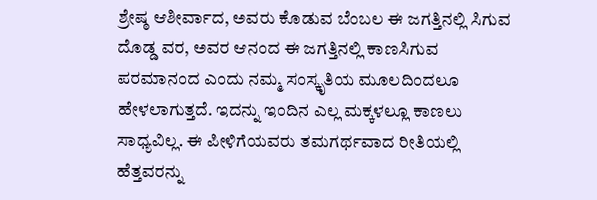ಶ್ರೇಷ್ಠ ಆಶೀರ್ವಾದ, ಅವರು ಕೊಡುವ ಬೆಂಬಲ ಈ ಜಗತ್ತಿನಲ್ಲಿ ಸಿಗುವ ದೊಡ್ಡ ವರ, ಅವರ ಆನಂದ ಈ ಜಗತ್ತಿನಲ್ಲಿ ಕಾಣಸಿಗುವ ಪರಮಾನಂದ ಎಂದು ನಮ್ಮ ಸಂಸ್ಕೃತಿಯ ಮೂಲದಿಂದಲೂ ಹೇಳಲಾಗುತ್ತದೆ. ಇದನ್ನು ಇಂದಿನ ಎಲ್ಲ ಮಕ್ಕಳಲ್ಲೂ ಕಾಣಲು ಸಾಧ್ಯವಿಲ್ಲ. ಈ ಪೀಳಿಗೆಯವರು ತಮಗರ್ಥವಾದ ರೀತಿಯಲ್ಲಿ ಹೆತ್ತವರನ್ನು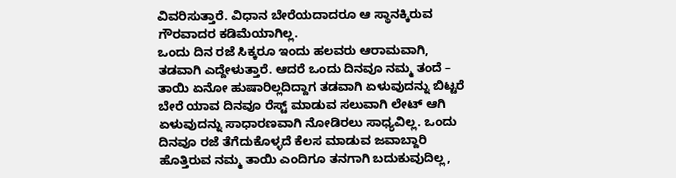ವಿವರಿಸುತ್ತಾರೆ. ವಿಧಾನ ಬೇರೆಯದಾದರೂ ಆ ಸ್ಥಾನಕ್ಕಿರುವ ಗೌರವಾದರ ಕಡಿಮೆಯಾಗಿಲ್ಲ.
ಒಂದು ದಿನ ರಜೆ ಸಿಕ್ಕರೂ ಇಂದು ಹಲವರು ಆರಾಮವಾಗಿ, ತಡವಾಗಿ ಎದ್ದೇಳುತ್ತಾರೆ. ಆದರೆ ಒಂದು ದಿನವೂ ನಮ್ಮ ತಂದೆ – ತಾಯಿ ಏನೋ ಹುಷಾರಿಲ್ಲದಿದ್ದಾಗ ತಡವಾಗಿ ಏಳುವುದನ್ನು ಬಿಟ್ಟರೆ ಬೇರೆ ಯಾವ ದಿನವೂ ರೆಸ್ಟ್ ಮಾಡುವ ಸಲುವಾಗಿ ಲೇಟ್ ಆಗಿ ಏಳುವುದನ್ನು ಸಾಧಾರಣವಾಗಿ ನೋಡಿರಲು ಸಾಧ್ಯವಿಲ್ಲ. ಒಂದು ದಿನವೂ ರಜೆ ತೆಗೆದುಕೊಳ್ಳದೆ ಕೆಲಸ ಮಾಡುವ ಜವಾಬ್ದಾರಿ ಹೊತ್ತಿರುವ ನಮ್ಮ ತಾಯಿ ಎಂದಿಗೂ ತನಗಾಗಿ ಬದುಕುವುದಿಲ್ಲ,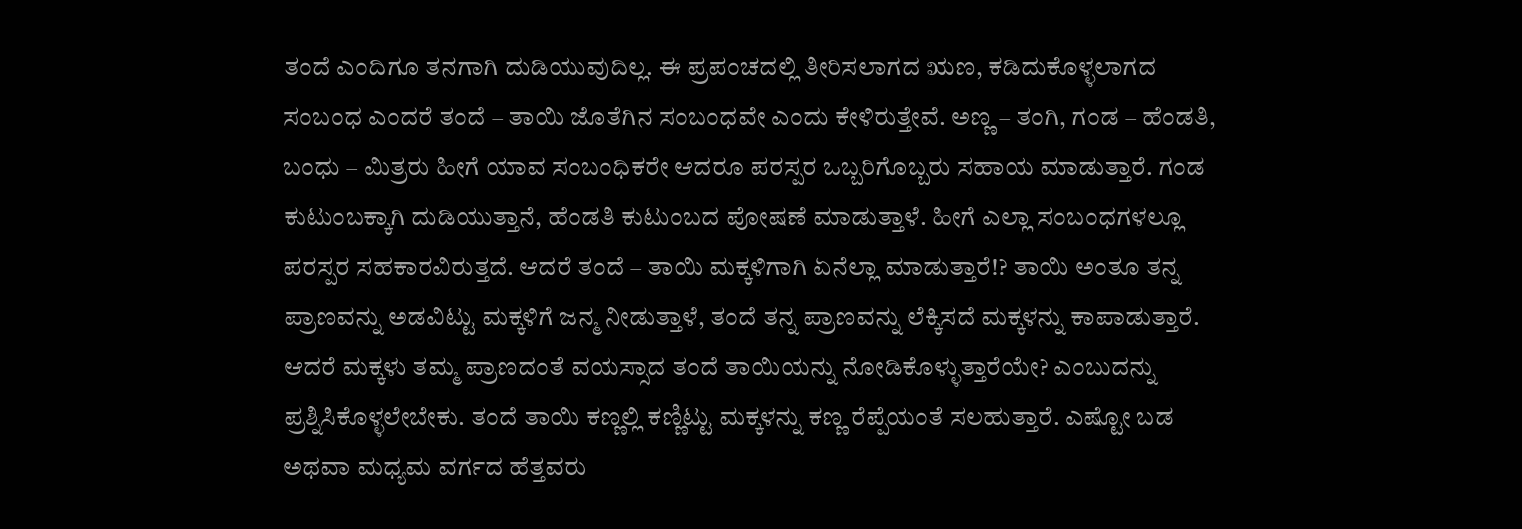ತಂದೆ ಎಂದಿಗೂ ತನಗಾಗಿ ದುಡಿಯುವುದಿಲ್ಲ. ಈ ಪ್ರಪಂಚದಲ್ಲಿ ತೀರಿಸಲಾಗದ ಋಣ, ಕಡಿದುಕೊಳ್ಳಲಾಗದ ಸಂಬಂಧ ಎಂದರೆ ತಂದೆ – ತಾಯಿ ಜೊತೆಗಿನ ಸಂಬಂಧವೇ ಎಂದು ಕೇಳಿರುತ್ತೇವೆ. ಅಣ್ಣ – ತಂಗಿ, ಗಂಡ – ಹೆಂಡತಿ, ಬಂಧು – ಮಿತ್ರರು ಹೀಗೆ ಯಾವ ಸಂಬಂಧಿಕರೇ ಆದರೂ ಪರಸ್ಪರ ಒಬ್ಬರಿಗೊಬ್ಬರು ಸಹಾಯ ಮಾಡುತ್ತಾರೆ. ಗಂಡ ಕುಟುಂಬಕ್ಕಾಗಿ ದುಡಿಯುತ್ತಾನೆ, ಹೆಂಡತಿ ಕುಟುಂಬದ ಪೋಷಣೆ ಮಾಡುತ್ತಾಳೆ. ಹೀಗೆ ಎಲ್ಲಾ ಸಂಬಂಧಗಳಲ್ಲೂ ಪರಸ್ಪರ ಸಹಕಾರವಿರುತ್ತದೆ. ಆದರೆ ತಂದೆ – ತಾಯಿ ಮಕ್ಕಳಿಗಾಗಿ ಏನೆಲ್ಲಾ ಮಾಡುತ್ತಾರೆ!? ತಾಯಿ ಅಂತೂ ತನ್ನ ಪ್ರಾಣವನ್ನು ಅಡವಿಟ್ಟು ಮಕ್ಕಳಿಗೆ ಜನ್ಮ ನೀಡುತ್ತಾಳೆ, ತಂದೆ ತನ್ನ ಪ್ರಾಣವನ್ನು ಲೆಕ್ಕಿಸದೆ ಮಕ್ಕಳನ್ನು ಕಾಪಾಡುತ್ತಾರೆ.
ಆದರೆ ಮಕ್ಕಳು ತಮ್ಮ ಪ್ರಾಣದಂತೆ ವಯಸ್ಸಾದ ತಂದೆ ತಾಯಿಯನ್ನು ನೋಡಿಕೊಳ್ಳುತ್ತಾರೆಯೇ? ಎಂಬುದನ್ನು ಪ್ರಶ್ನಿಸಿಕೊಳ್ಳಲೇಬೇಕು. ತಂದೆ ತಾಯಿ ಕಣ್ಣಲ್ಲಿ ಕಣ್ಣಿಟ್ಟು ಮಕ್ಕಳನ್ನು ಕಣ್ಣ ರೆಪ್ಪೆಯಂತೆ ಸಲಹುತ್ತಾರೆ. ಎಷ್ಟೋ ಬಡ ಅಥವಾ ಮಧ್ಯಮ ವರ್ಗದ ಹೆತ್ತವರು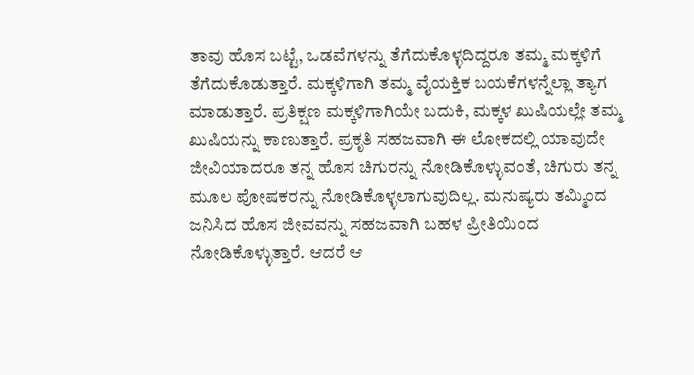ತಾವು ಹೊಸ ಬಟ್ಟೆ, ಒಡವೆಗಳನ್ನು ತೆಗೆದುಕೊಳ್ಳದಿದ್ದರೂ ತಮ್ಮ ಮಕ್ಕಳಿಗೆ ತೆಗೆದುಕೊಡುತ್ತಾರೆ. ಮಕ್ಕಳಿಗಾಗಿ ತಮ್ಮ ವೈಯಕ್ತಿಕ ಬಯಕೆಗಳನ್ನೆಲ್ಲಾ ತ್ಯಾಗ ಮಾಡುತ್ತಾರೆ. ಪ್ರತಿಕ್ಷಣ ಮಕ್ಕಳಿಗಾಗಿಯೇ ಬದುಕಿ, ಮಕ್ಕಳ ಖುಷಿಯಲ್ಲೇ ತಮ್ಮ ಖುಷಿಯನ್ನು ಕಾಣುತ್ತಾರೆ. ಪ್ರಕೃತಿ ಸಹಜವಾಗಿ ಈ ಲೋಕದಲ್ಲಿ ಯಾವುದೇ ಜೀವಿಯಾದರೂ ತನ್ನ ಹೊಸ ಚಿಗುರನ್ನು ನೋಡಿಕೊಳ್ಳುವಂತೆ, ಚಿಗುರು ತನ್ನ ಮೂಲ ಪೋಷಕರನ್ನು ನೋಡಿಕೊಳ್ಳಲಾಗುವುದಿಲ್ಲ. ಮನುಷ್ಯರು ತಮ್ಮಿಂದ ಜನಿಸಿದ ಹೊಸ ಜೀವವನ್ನು ಸಹಜವಾಗಿ ಬಹಳ ಪ್ರೀತಿಯಿಂದ ನೋಡಿಕೊಳ್ಳುತ್ತಾರೆ. ಆದರೆ ಆ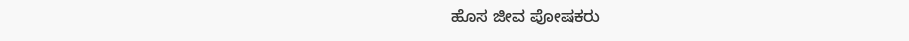ಹೊಸ ಜೀವ ಪೋಷಕರು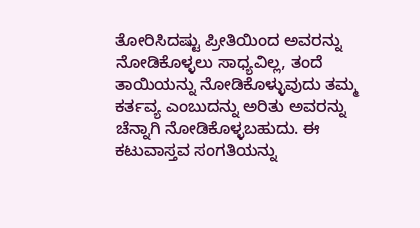ತೋರಿಸಿದಷ್ಟು ಪ್ರೀತಿಯಿಂದ ಅವರನ್ನು ನೋಡಿಕೊಳ್ಳಲು ಸಾಧ್ಯವಿಲ್ಲ, ತಂದೆ ತಾಯಿಯನ್ನು ನೋಡಿಕೊಳ್ಳುವುದು ತಮ್ಮ ಕರ್ತವ್ಯ ಎಂಬುದನ್ನು ಅರಿತು ಅವರನ್ನು ಚೆನ್ನಾಗಿ ನೋಡಿಕೊಳ್ಳಬಹುದು. ಈ ಕಟುವಾಸ್ತವ ಸಂಗತಿಯನ್ನು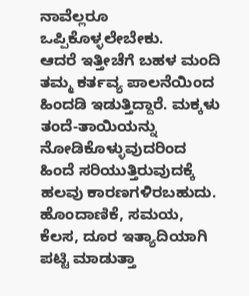ನಾವೆಲ್ಲರೂ ಒಪ್ಪಿಕೊಳ್ಳಲೇಬೇಕು.
ಆದರೆ ಇತ್ತೀಚೆಗೆ ಬಹಳ ಮಂದಿ ತಮ್ಮ ಕರ್ತವ್ಯ ಪಾಲನೆಯಿಂದ ಹಿಂದಡಿ ಇಡುತ್ತಿದ್ದಾರೆ. ಮಕ್ಕಳು ತಂದೆ-ತಾಯಿಯನ್ನು ನೋಡಿಕೊಳ್ಳುವುದರಿಂದ ಹಿಂದೆ ಸರಿಯುತ್ತಿರುವುದಕ್ಕೆ ಹಲವು ಕಾರಣಗಳಿರಬಹುದು. ಹೊಂದಾಣಿಕೆ, ಸಮಯ, ಕೆಲಸ, ದೂರ ಇತ್ಯಾದಿಯಾಗಿ ಪಟ್ಟಿ ಮಾಡುತ್ತಾ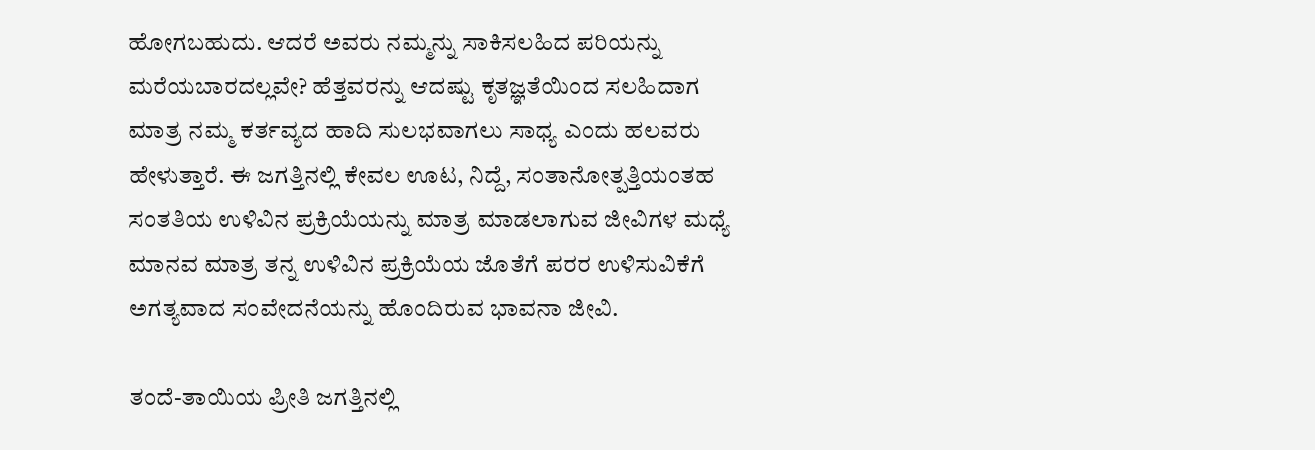ಹೋಗಬಹುದು. ಆದರೆ ಅವರು ನಮ್ಮನ್ನು ಸಾಕಿಸಲಹಿದ ಪರಿಯನ್ನು ಮರೆಯಬಾರದಲ್ಲವೇ? ಹೆತ್ತವರನ್ನು ಆದಷ್ಟು ಕೃತಜ್ಞತೆಯಿಂದ ಸಲಹಿದಾಗ ಮಾತ್ರ ನಮ್ಮ ಕರ್ತವ್ಯದ ಹಾದಿ ಸುಲಭವಾಗಲು ಸಾಧ್ಯ ಎಂದು ಹಲವರು ಹೇಳುತ್ತಾರೆ. ಈ ಜಗತ್ತಿನಲ್ಲಿ ಕೇವಲ ಊಟ, ನಿದ್ದೆ, ಸಂತಾನೋತ್ಪತ್ತಿಯಂತಹ ಸಂತತಿಯ ಉಳಿವಿನ ಪ್ರಕ್ರಿಯೆಯನ್ನು ಮಾತ್ರ ಮಾಡಲಾಗುವ ಜೀವಿಗಳ ಮಧ್ಯೆ ಮಾನವ ಮಾತ್ರ ತನ್ನ ಉಳಿವಿನ ಪ್ರಕ್ರಿಯೆಯ ಜೊತೆಗೆ ಪರರ ಉಳಿಸುವಿಕೆಗೆ ಅಗತ್ಯವಾದ ಸಂವೇದನೆಯನ್ನು ಹೊಂದಿರುವ ಭಾವನಾ ಜೀವಿ.

ತಂದೆ-ತಾಯಿಯ ಪ್ರೀತಿ ಜಗತ್ತಿನಲ್ಲಿ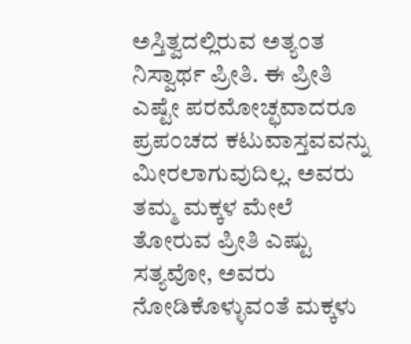ಅಸ್ತಿತ್ವದಲ್ಲಿರುವ ಅತ್ಯಂತ ನಿಸ್ವಾರ್ಥ ಪ್ರೀತಿ. ಈ ಪ್ರೀತಿ ಎಷ್ಟೇ ಪರಮೋಚ್ಛವಾದರೂ ಪ್ರಪಂಚದ ಕಟುವಾಸ್ತವವನ್ನು ಮೀರಲಾಗುವುದಿಲ್ಲ. ಅವರು ತಮ್ಮ ಮಕ್ಕಳ ಮೇಲೆ ತೋರುವ ಪ್ರೀತಿ ಎಷ್ಟು ಸತ್ಯವೋ, ಅವರು ನೋಡಿಕೊಳ್ಳುವಂತೆ ಮಕ್ಕಳು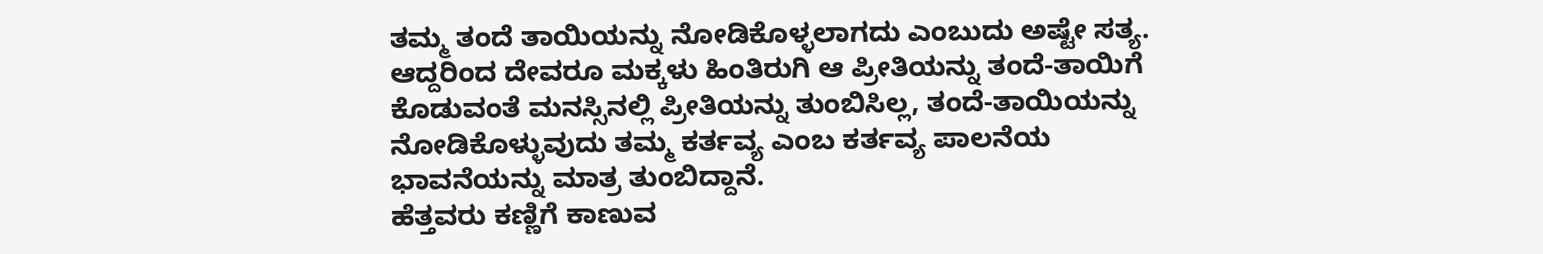ತಮ್ಮ ತಂದೆ ತಾಯಿಯನ್ನು ನೋಡಿಕೊಳ್ಳಲಾಗದು ಎಂಬುದು ಅಷ್ಟೇ ಸತ್ಯ. ಆದ್ದರಿಂದ ದೇವರೂ ಮಕ್ಕಳು ಹಿಂತಿರುಗಿ ಆ ಪ್ರೀತಿಯನ್ನು ತಂದೆ-ತಾಯಿಗೆ ಕೊಡುವಂತೆ ಮನಸ್ಸಿನಲ್ಲಿ ಪ್ರೀತಿಯನ್ನು ತುಂಬಿಸಿಲ್ಲ, ತಂದೆ-ತಾಯಿಯನ್ನು ನೋಡಿಕೊಳ್ಳುವುದು ತಮ್ಮ ಕರ್ತವ್ಯ ಎಂಬ ಕರ್ತವ್ಯ ಪಾಲನೆಯ ಭಾವನೆಯನ್ನು ಮಾತ್ರ ತುಂಬಿದ್ದಾನೆ.
ಹೆತ್ತವರು ಕಣ್ಣಿಗೆ ಕಾಣುವ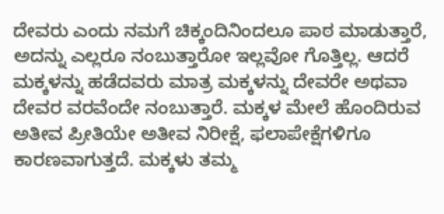ದೇವರು ಎಂದು ನಮಗೆ ಚಿಕ್ಕಂದಿನಿಂದಲೂ ಪಾಠ ಮಾಡುತ್ತಾರೆ, ಅದನ್ನು ಎಲ್ಲರೂ ನಂಬುತ್ತಾರೋ ಇಲ್ಲವೋ ಗೊತ್ತಿಲ್ಲ. ಆದರೆ ಮಕ್ಕಳನ್ನು ಹಡೆದವರು ಮಾತ್ರ ಮಕ್ಕಳನ್ನು ದೇವರೇ ಅಥವಾ ದೇವರ ವರವೆಂದೇ ನಂಬುತ್ತಾರೆ. ಮಕ್ಕಳ ಮೇಲೆ ಹೊಂದಿರುವ ಅತೀವ ಪ್ರೀತಿಯೇ ಅತೀವ ನಿರೀಕ್ಷೆ, ಫಲಾಪೇಕ್ಷೆಗಳಿಗೂ ಕಾರಣವಾಗುತ್ತದೆ. ಮಕ್ಕಳು ತಮ್ಮ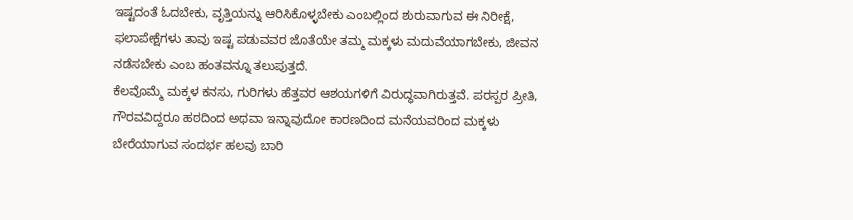ಇಷ್ಟದಂತೆ ಓದಬೇಕು, ವೃತ್ತಿಯನ್ನು ಆರಿಸಿಕೊಳ್ಳಬೇಕು ಎಂಬಲ್ಲಿಂದ ಶುರುವಾಗುವ ಈ ನಿರೀಕ್ಷೆ, ಫಲಾಪೇಕ್ಷೆಗಳು ತಾವು ಇಷ್ಟ ಪಡುವವರ ಜೊತೆಯೇ ತಮ್ಮ ಮಕ್ಕಳು ಮದುವೆಯಾಗಬೇಕು, ಜೀವನ ನಡೆಸಬೇಕು ಎಂಬ ಹಂತವನ್ನೂ ತಲುಪುತ್ತದೆ.
ಕೆಲವೊಮ್ಮೆ ಮಕ್ಕಳ ಕನಸು, ಗುರಿಗಳು ಹೆತ್ತವರ ಆಶಯಗಳಿಗೆ ವಿರುದ್ಧವಾಗಿರುತ್ತವೆ. ಪರಸ್ಪರ ಪ್ರೀತಿ, ಗೌರವವಿದ್ದರೂ ಹಠದಿಂದ ಅಥವಾ ಇನ್ನಾವುದೋ ಕಾರಣದಿಂದ ಮನೆಯವರಿಂದ ಮಕ್ಕಳು ಬೇರೆಯಾಗುವ ಸಂದರ್ಭ ಹಲವು ಬಾರಿ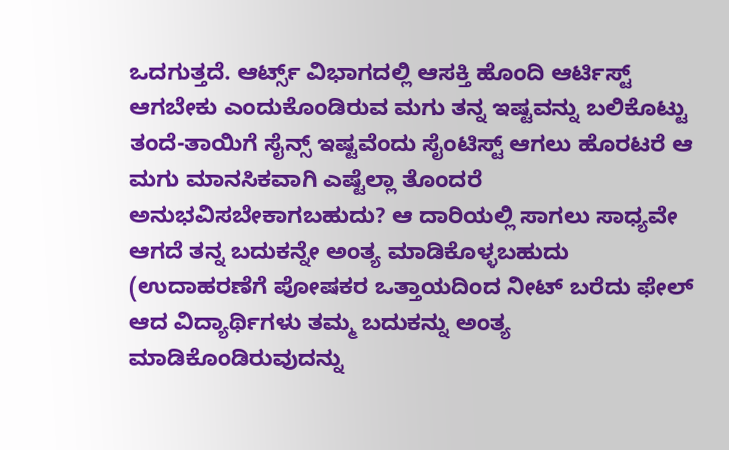ಒದಗುತ್ತದೆ. ಆರ್ಟ್ಸ್ ವಿಭಾಗದಲ್ಲಿ ಆಸಕ್ತಿ ಹೊಂದಿ ಆರ್ಟಿಸ್ಟ್ ಆಗಬೇಕು ಎಂದುಕೊಂಡಿರುವ ಮಗು ತನ್ನ ಇಷ್ಟವನ್ನು ಬಲಿಕೊಟ್ಟು ತಂದೆ-ತಾಯಿಗೆ ಸೈನ್ಸ್ ಇಷ್ಟವೆಂದು ಸೈಂಟಿಸ್ಟ್ ಆಗಲು ಹೊರಟರೆ ಆ ಮಗು ಮಾನಸಿಕವಾಗಿ ಎಷ್ಟೆಲ್ಲಾ ತೊಂದರೆ ಅನುಭವಿಸಬೇಕಾಗಬಹುದು? ಆ ದಾರಿಯಲ್ಲಿ ಸಾಗಲು ಸಾಧ್ಯವೇ ಆಗದೆ ತನ್ನ ಬದುಕನ್ನೇ ಅಂತ್ಯ ಮಾಡಿಕೊಳ್ಳಬಹುದು (ಉದಾಹರಣೆಗೆ ಪೋಷಕರ ಒತ್ತಾಯದಿಂದ ನೀಟ್ ಬರೆದು ಫೇಲ್ ಆದ ವಿದ್ಯಾರ್ಥಿಗಳು ತಮ್ಮ ಬದುಕನ್ನು ಅಂತ್ಯ ಮಾಡಿಕೊಂಡಿರುವುದನ್ನು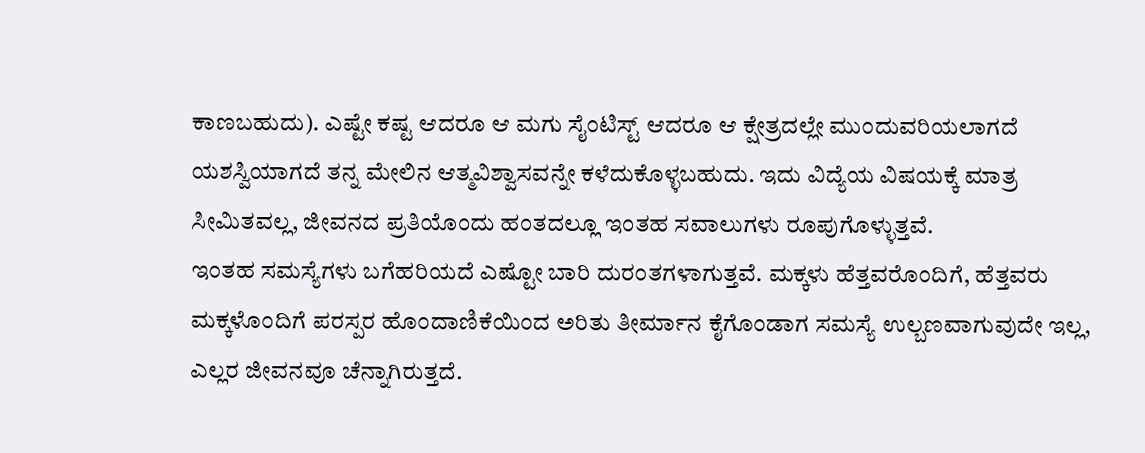ಕಾಣಬಹುದು). ಎಷ್ಟೇ ಕಷ್ಟ ಆದರೂ ಆ ಮಗು ಸೈಂಟಿಸ್ಟ್ ಆದರೂ ಆ ಕ್ಷೇತ್ರದಲ್ಲೇ ಮುಂದುವರಿಯಲಾಗದೆ ಯಶಸ್ವಿಯಾಗದೆ ತನ್ನ ಮೇಲಿನ ಆತ್ಮವಿಶ್ವಾಸವನ್ನೇ ಕಳೆದುಕೊಳ್ಳಬಹುದು. ಇದು ವಿದ್ಯೆಯ ವಿಷಯಕ್ಕೆ ಮಾತ್ರ ಸೀಮಿತವಲ್ಲ, ಜೀವನದ ಪ್ರತಿಯೊಂದು ಹಂತದಲ್ಲೂ ಇಂತಹ ಸವಾಲುಗಳು ರೂಪುಗೊಳ್ಳುತ್ತವೆ.
ಇಂತಹ ಸಮಸ್ಯೆಗಳು ಬಗೆಹರಿಯದೆ ಎಷ್ಟೋ ಬಾರಿ ದುರಂತಗಳಾಗುತ್ತವೆ. ಮಕ್ಕಳು ಹೆತ್ತವರೊಂದಿಗೆ, ಹೆತ್ತವರು ಮಕ್ಕಳೊಂದಿಗೆ ಪರಸ್ಪರ ಹೊಂದಾಣಿಕೆಯಿಂದ ಅರಿತು ತೀರ್ಮಾನ ಕೈಗೊಂಡಾಗ ಸಮಸ್ಯೆ ಉಲ್ಬಣವಾಗುವುದೇ ಇಲ್ಲ, ಎಲ್ಲರ ಜೀವನವೂ ಚೆನ್ನಾಗಿರುತ್ತದೆ.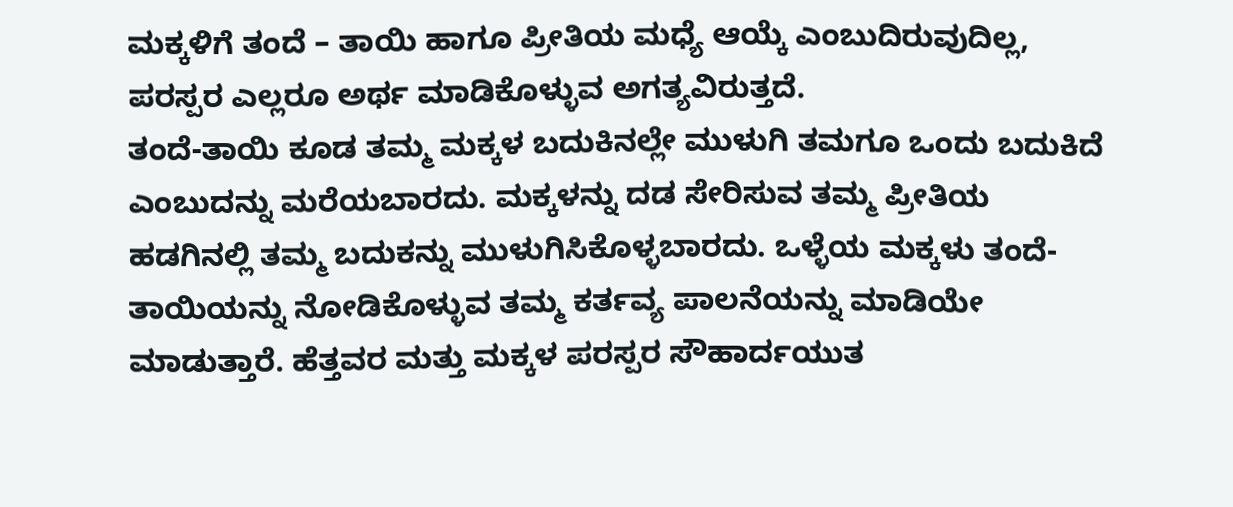ಮಕ್ಕಳಿಗೆ ತಂದೆ – ತಾಯಿ ಹಾಗೂ ಪ್ರೀತಿಯ ಮಧ್ಯೆ ಆಯ್ಕೆ ಎಂಬುದಿರುವುದಿಲ್ಲ, ಪರಸ್ಪರ ಎಲ್ಲರೂ ಅರ್ಥ ಮಾಡಿಕೊಳ್ಳುವ ಅಗತ್ಯವಿರುತ್ತದೆ.
ತಂದೆ-ತಾಯಿ ಕೂಡ ತಮ್ಮ ಮಕ್ಕಳ ಬದುಕಿನಲ್ಲೇ ಮುಳುಗಿ ತಮಗೂ ಒಂದು ಬದುಕಿದೆ ಎಂಬುದನ್ನು ಮರೆಯಬಾರದು. ಮಕ್ಕಳನ್ನು ದಡ ಸೇರಿಸುವ ತಮ್ಮ ಪ್ರೀತಿಯ ಹಡಗಿನಲ್ಲಿ ತಮ್ಮ ಬದುಕನ್ನು ಮುಳುಗಿಸಿಕೊಳ್ಳಬಾರದು. ಒಳ್ಳೆಯ ಮಕ್ಕಳು ತಂದೆ-ತಾಯಿಯನ್ನು ನೋಡಿಕೊಳ್ಳುವ ತಮ್ಮ ಕರ್ತವ್ಯ ಪಾಲನೆಯನ್ನು ಮಾಡಿಯೇ ಮಾಡುತ್ತಾರೆ. ಹೆತ್ತವರ ಮತ್ತು ಮಕ್ಕಳ ಪರಸ್ಪರ ಸೌಹಾರ್ದಯುತ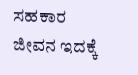ಸಹಕಾರ ಜೀವನ ಇದಕ್ಕೆ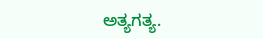ಅತ್ಯಗತ್ಯ.